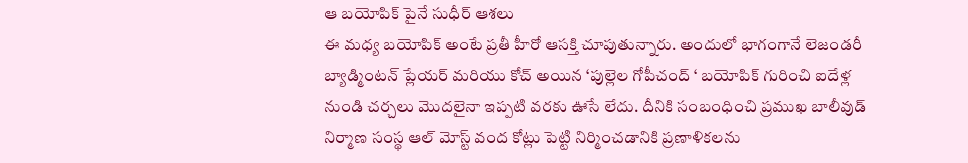ఆ బయోపిక్ పైనే సుధీర్ ఆశలు
ఈ మధ్య బయోపిక్ అంటే ప్రతీ హీరో ఆసక్తి చూపుతున్నారు. అందులో భాగంగానే లెజండరీ బ్యాడ్మింటన్ ప్లేయర్ మరియు కోచ్ అయిన ‘పుల్లెల గోపీచంద్ ‘ బయోపిక్ గురించి ఐదేళ్ల నుండి చర్చలు మొదలైనా ఇప్పటి వరకు ఊసే లేదు. దీనికి సంబంధించి ప్రముఖ బాలీవుడ్ నిర్మాణ సంస్థ ఆల్ మోస్ట్ వంద కోట్లు పెట్టి నిర్మించడానికి ప్రణాళికలను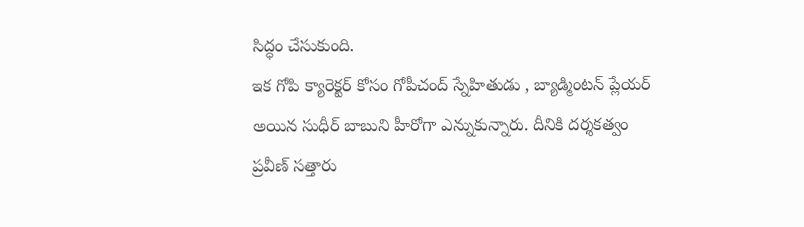సిద్ధం చేసుకుంది.
ఇక గోపి క్యారెక్టర్ కోసం గోపీచంద్ స్నేహితుడు , బ్యాడ్మింటన్ ప్లేయర్ అయిన సుధీర్ బాబుని హీరోగా ఎన్నుకున్నారు. దీనికి దర్శకత్వం ప్రవీణ్ సత్తారు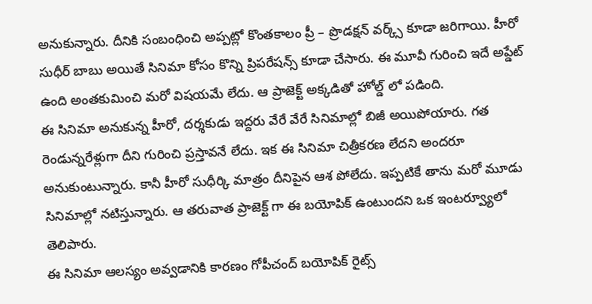అనుకున్నారు. దీనికి సంబంధించి అప్పట్లో కొంతకాలం ప్రీ – ప్రొడక్షన్ వర్క్స్ కూడా జరిగాయి. హీరో సుధీర్ బాబు అయితే సినిమా కోసం కొన్ని ప్రిపరేషన్స్ కూడా చేసారు. ఈ మూవీ గురించి ఇదే అప్డేట్ ఉంది అంతకుమించి మరో విషయమే లేదు. ఆ ప్రాజెక్ట్ అక్కడితో హోల్డ్ లో పడింది.
ఈ సినిమా అనుకున్న హీరో, దర్శకుడు ఇద్దరు వేరే వేరే సినిమాల్లో బిజీ అయిపోయారు. గత రెండున్నరేళ్లుగా దీని గురించి ప్రస్తావనే లేదు. ఇక ఈ సినిమా చిత్రీకరణ లేదని అందరూ అనుకుంటున్నారు. కానీ హీరో సుధీర్కి మాత్రం దీనిపైన ఆశ పోలేదు. ఇప్పటికే తాను మరో మూడు సినిమాల్లో నటిస్తున్నారు. ఆ తరువాత ప్రాజెక్ట్ గా ఈ బయోపిక్ ఉంటుందని ఒక ఇంటర్వ్యూలో తెలిపారు.
ఈ సినిమా ఆలస్యం అవ్వడానికి కారణం గోపీచంద్ బయోపిక్ రైట్స్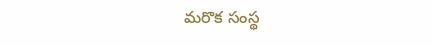మరొక సంస్థ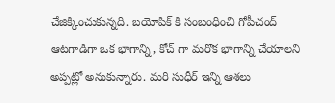చేజిక్కించుకున్నది. బయోపిక్ కి సంబంధించి గోపీచంద్ ఆటగాడిగా ఒక భాగాన్ని, కోచ్ గా మరొక భాగాన్ని చేయాలని అప్పట్లో అనుకున్నారు. మరి సుధీర్ ఇన్ని ఆశలు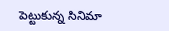పెట్టుకున్న సినిమా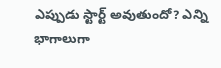ఎప్పుడు స్టార్ట్ అవుతుందో? ఎన్ని భాగాలుగా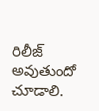రిలీజ్ అవుతుందో చూడాలి.